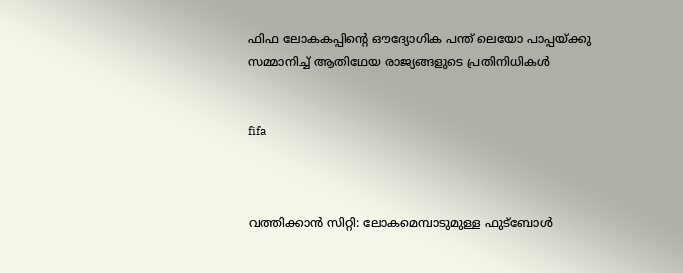ഫിഫ ലോകകപ്പിന്റെ ഔദ്യോഗിക പന്ത് ലെയോ പാപ്പയ്ക്കു സമ്മാനിച്ച് ആതിഥേയ രാജ്യങ്ങളുടെ പ്രതിനിധികള്‍


fifa



വത്തിക്കാന്‍ സിറ്റി: ലോകമെമ്പാടുമുള്ള ഫുട്‌ബോള്‍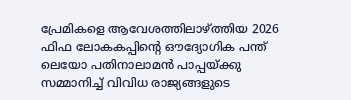പ്രേമികളെ ആവേശത്തിലാഴ്ത്തിയ 2026 ഫിഫ ലോകകപ്പിന്റെ ഔദ്യോഗിക പന്ത് ലെയോ പതിനാലാമന്‍ പാപ്പയ്ക്കു സമ്മാനിച്ച് വിവിധ രാജ്യങ്ങളുടെ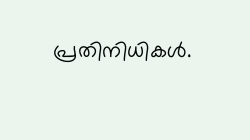പ്രതിനിധികള്‍.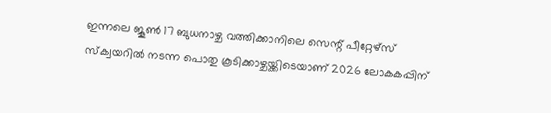ഇന്നലെ ജൂണ്‍ 17 ബുധനാഴ്ച വത്തിക്കാനിലെ സെന്റ് പീറ്റേഴ്‌സ് സ്‌ക്വയറില്‍ നടന്ന പൊതു കൂടിക്കാഴ്ചയ്ക്കിടെയാണ് 2026 ലോകകപ്പിന്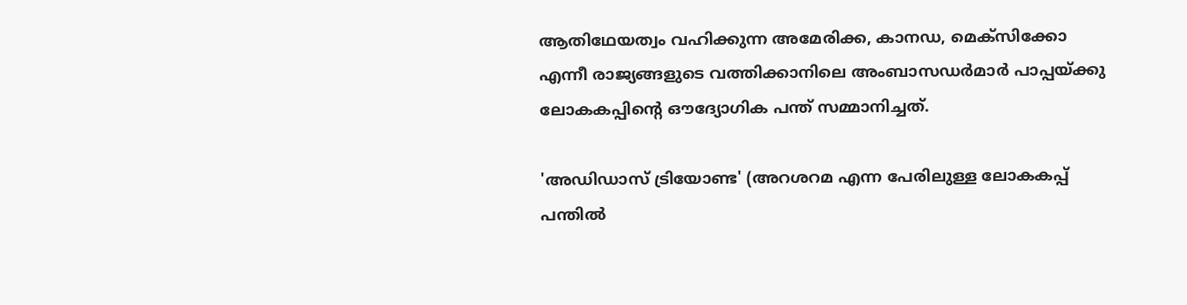ആതിഥേയത്വം വഹിക്കുന്ന അമേരിക്ക, കാനഡ, മെക്‌സിക്കോ എന്നീ രാജ്യങ്ങളുടെ വത്തിക്കാനിലെ അംബാസഡര്‍മാര്‍ പാപ്പയ്ക്കു ലോകകപ്പിന്റെ ഔദ്യോഗിക പന്ത് സമ്മാനിച്ചത്.

'അഡിഡാസ് ട്രിയോണ്ട' (അറശറമ എന്ന പേരിലുള്ള ലോകകപ്പ് പന്തില്‍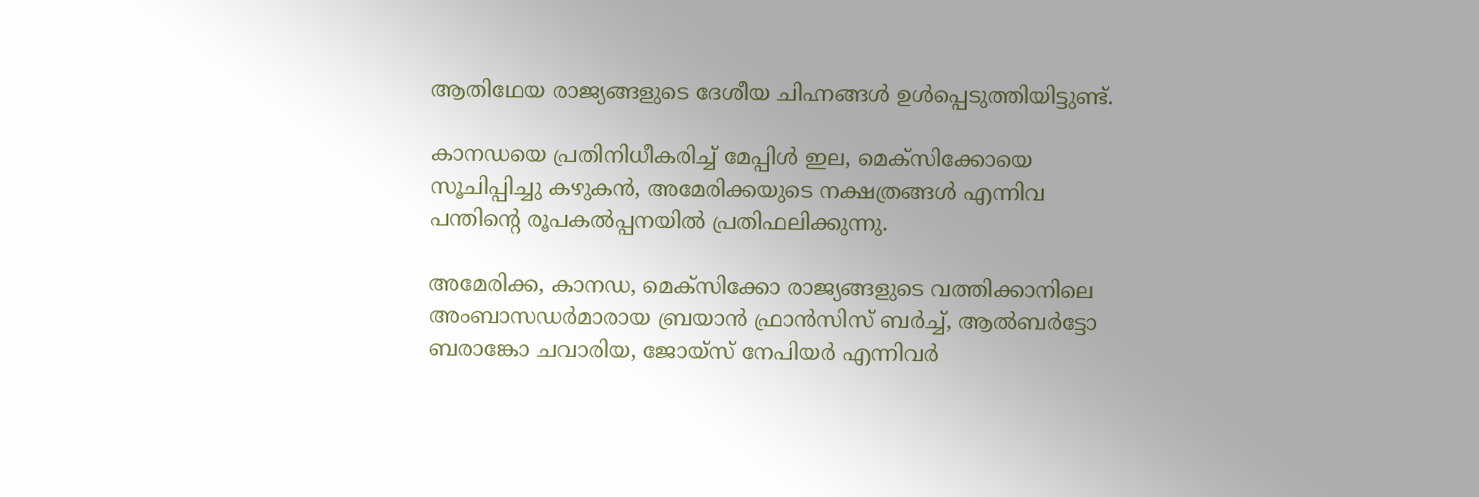ആതിഥേയ രാജ്യങ്ങളുടെ ദേശീയ ചിഹ്നങ്ങള്‍ ഉള്‍പ്പെടുത്തിയിട്ടുണ്ട്.

കാനഡയെ പ്രതിനിധീകരിച്ച് മേപ്പിള്‍ ഇല, മെക്‌സിക്കോയെ സൂചിപ്പിച്ചു കഴുകന്‍, അമേരിക്കയുടെ നക്ഷത്രങ്ങള്‍ എന്നിവ പന്തിന്റെ രൂപകല്‍പ്പനയില്‍ പ്രതിഫലിക്കുന്നു.

അമേരിക്ക, കാനഡ, മെക്‌സിക്കോ രാജ്യങ്ങളുടെ വത്തിക്കാനിലെ അംബാസഡര്‍മാരായ ബ്രയാന്‍ ഫ്രാന്‍സിസ് ബര്‍ച്ച്, ആല്‍ബര്‍ട്ടോ ബരാങ്കോ ചവാരിയ, ജോയ്‌സ് നേപിയര്‍ എന്നിവര്‍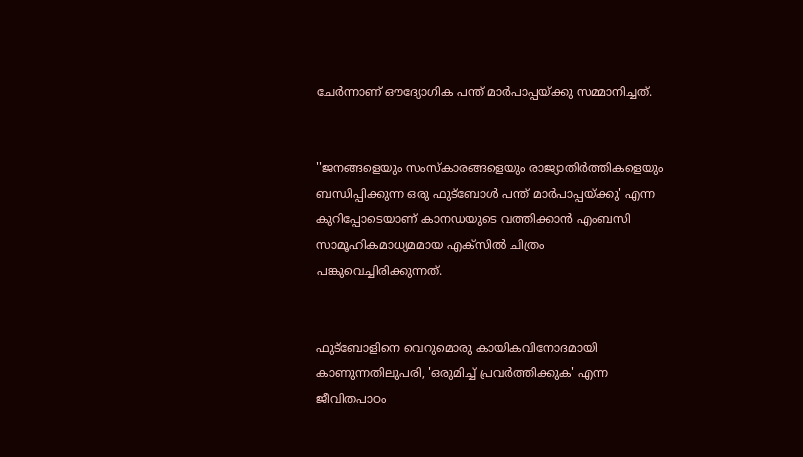ചേര്‍ന്നാണ് ഔദ്യോഗിക പന്ത് മാര്‍പാപ്പയ്ക്കു സമ്മാനിച്ചത്.


''ജനങ്ങളെയും സംസ്‌കാരങ്ങളെയും രാജ്യാതിര്‍ത്തികളെയും ബന്ധിപ്പിക്കുന്ന ഒരു ഫുട്‌ബോള്‍ പന്ത് മാര്‍പാപ്പയ്ക്കു' എന്ന കുറിപ്പോടെയാണ് കാനഡയുടെ വത്തിക്കാന്‍ എംബസി സാമൂഹികമാധ്യമമായ എക്‌സില്‍ ചിത്രം പങ്കുവെച്ചിരിക്കുന്നത്.


ഫുട്‌ബോളിനെ വെറുമൊരു കായികവിനോദമായി കാണുന്നതിലുപരി, 'ഒരുമിച്ച് പ്രവര്‍ത്തിക്കുക' എന്ന ജീവിതപാഠം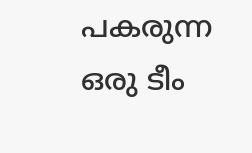പകരുന്ന ഒരു ടീം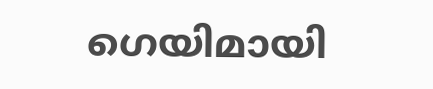ഗെയിമായി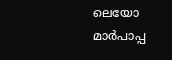ലെയോ മാര്‍പാപ്പ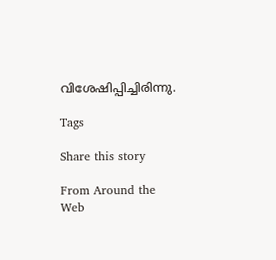വിശേഷിപ്പിച്ചിരിന്നു.

Tags

Share this story

From Around the Web